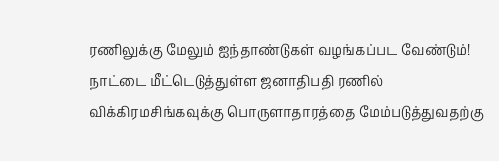ரணிலுக்கு மேலும் ஐந்தாண்டுகள் வழங்கப்பட வேண்டும்!
நாட்டை மீட்டெடுத்துள்ள ஜனாதிபதி ரணில் விக்கிரமசிங்கவுக்கு பொருளாதாரத்தை மேம்படுத்துவதற்கு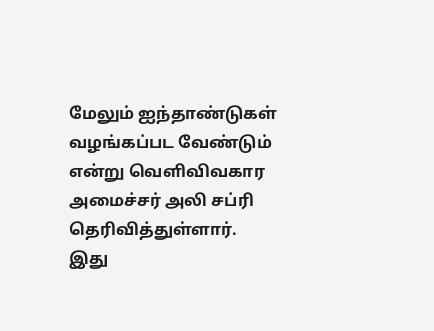மேலும் ஐந்தாண்டுகள் வழங்கப்பட வேண்டும் என்று வெளிவிவகார அமைச்சர் அலி சப்ரி தெரிவித்துள்ளார்.
இது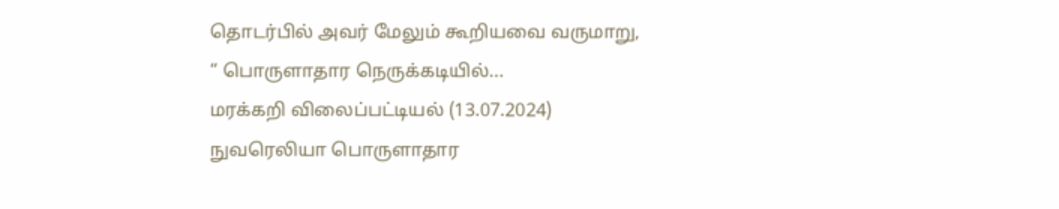தொடர்பில் அவர் மேலும் கூறியவை வருமாறு,
“ பொருளாதார நெருக்கடியில்...
மரக்கறி விலைப்பட்டியல் (13.07.2024)
நுவரெலியா பொருளாதார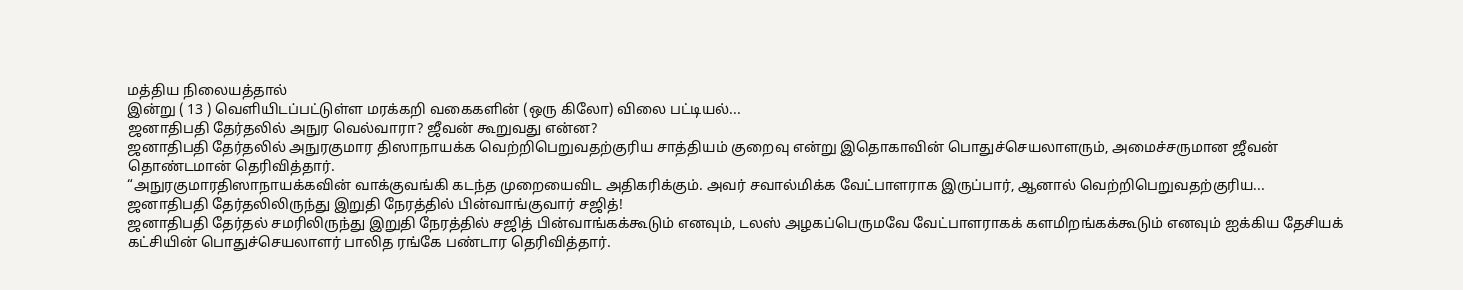மத்திய நிலையத்தால்
இன்று ( 13 ) வெளியிடப்பட்டுள்ள மரக்கறி வகைகளின் (ஒரு கிலோ) விலை பட்டியல்...
ஜனாதிபதி தேர்தலில் அநுர வெல்வாரா? ஜீவன் கூறுவது என்ன?
ஜனாதிபதி தேர்தலில் அநுரகுமார திஸாநாயக்க வெற்றிபெறுவதற்குரிய சாத்தியம் குறைவு என்று இதொகாவின் பொதுச்செயலாளரும், அமைச்சருமான ஜீவன் தொண்டமான் தெரிவித்தார்.
“அநுரகுமாரதிஸாநாயக்கவின் வாக்குவங்கி கடந்த முறையைவிட அதிகரிக்கும். அவர் சவால்மிக்க வேட்பாளராக இருப்பார், ஆனால் வெற்றிபெறுவதற்குரிய...
ஜனாதிபதி தேர்தலிலிருந்து இறுதி நேரத்தில் பின்வாங்குவார் சஜித்!
ஜனாதிபதி தேர்தல் சமரிலிருந்து இறுதி நேரத்தில் சஜித் பின்வாங்கக்கூடும் எனவும், டலஸ் அழகப்பெருமவே வேட்பாளராகக் களமிறங்கக்கூடும் எனவும் ஐக்கிய தேசியக் கட்சியின் பொதுச்செயலாளர் பாலித ரங்கே பண்டார தெரிவித்தார்.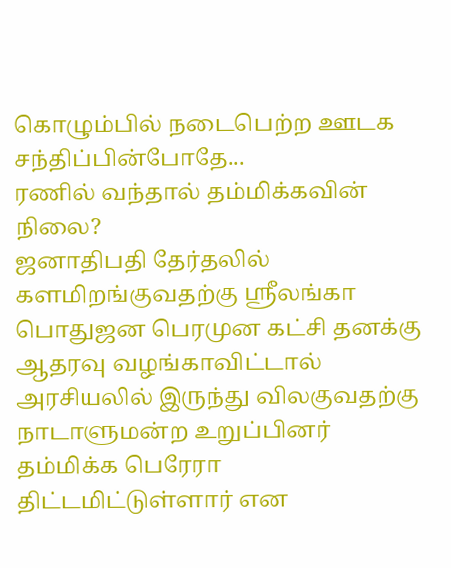கொழும்பில் நடைபெற்ற ஊடக சந்திப்பின்போதே...
ரணில் வந்தால் தம்மிக்கவின் நிலை?
ஜனாதிபதி தேர்தலில் களமிறங்குவதற்கு ஸ்ரீலங்கா பொதுஜன பெரமுன கட்சி தனக்கு ஆதரவு வழங்காவிட்டால் அரசியலில் இருந்து விலகுவதற்கு நாடாளுமன்ற உறுப்பினர் தம்மிக்க பெரேரா திட்டமிட்டுள்ளார் என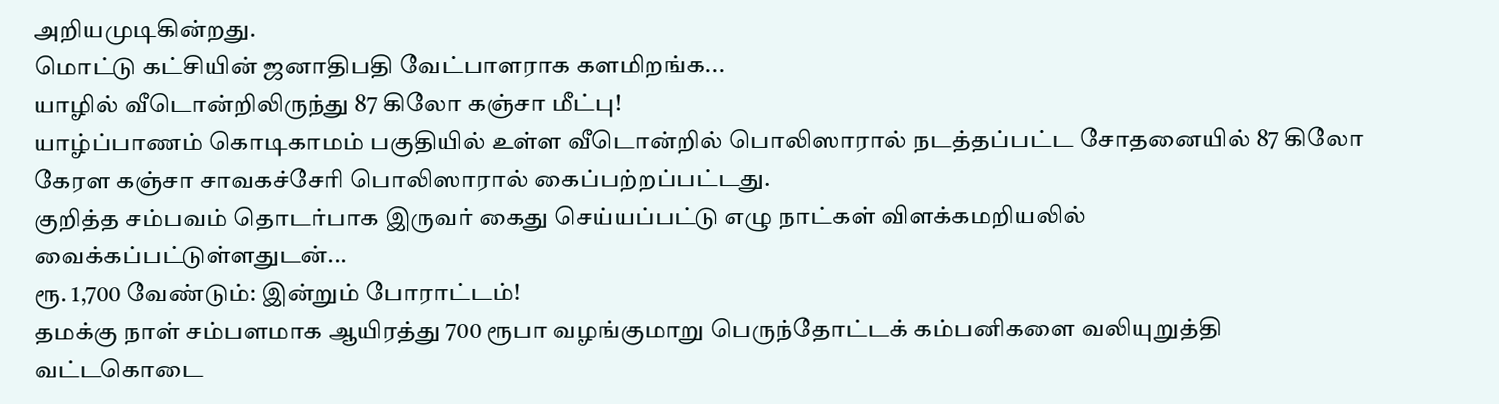அறியமுடிகின்றது.
மொட்டு கட்சியின் ஜனாதிபதி வேட்பாளராக களமிறங்க...
யாழில் வீடொன்றிலிருந்து 87 கிலோ கஞ்சா மீட்பு!
யாழ்ப்பாணம் கொடிகாமம் பகுதியில் உள்ள வீடொன்றில் பொலிஸாரால் நடத்தப்பட்ட சோதனையில் 87 கிலோ கேரள கஞ்சா சாவகச்சேரி பொலிஸாரால் கைப்பற்றப்பட்டது.
குறித்த சம்பவம் தொடர்பாக இருவர் கைது செய்யப்பட்டு எழு நாட்கள் விளக்கமறியலில் வைக்கப்பட்டுள்ளதுடன்...
ரூ. 1,700 வேண்டும்: இன்றும் போராட்டம்!
தமக்கு நாள் சம்பளமாக ஆயிரத்து 700 ரூபா வழங்குமாறு பெருந்தோட்டக் கம்பனிகளை வலியுறுத்தி வட்டகொடை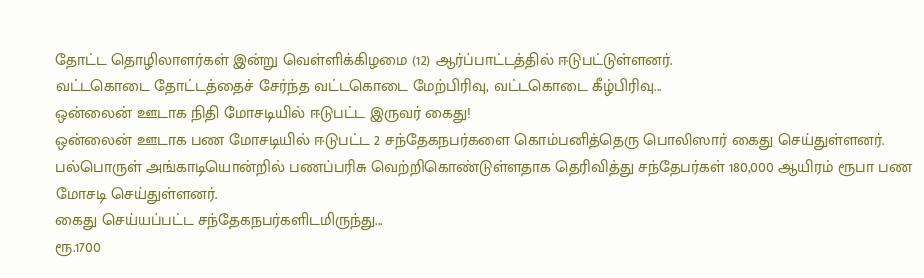தோட்ட தொழிலாளர்கள் இன்று வெள்ளிக்கிழமை (12) ஆர்ப்பாட்டத்தில் ஈடுபட்டுள்ளனர்.
வட்டகொடை தோட்டத்தைச் சேர்ந்த வட்டகொடை மேற்பிரிவு, வட்டகொடை கீழ்பிரிவு...
ஒன்லைன் ஊடாக நிதி மோசடியில் ஈடுபட்ட இருவர் கைது!
ஒன்லைன் ஊடாக பண மோசடியில் ஈடுபட்ட 2 சந்தேகநபர்களை கொம்பனித்தெரு பொலிஸார் கைது செய்துள்ளனர்.
பல்பொருள் அங்காடியொன்றில் பணப்பரிசு வெற்றிகொண்டுள்ளதாக தெரிவித்து சந்தேபர்கள் 180,000 ஆயிரம் ரூபா பண மோசடி செய்துள்ளனர்.
கைது செய்யப்பட்ட சந்தேகநபர்களிடமிருந்து...
ரூ.1700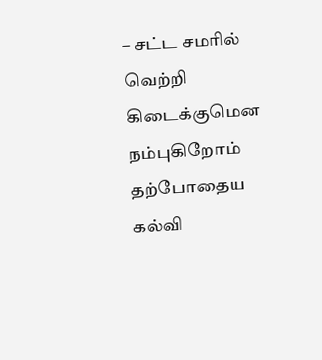– சட்ட சமரில் வெற்றி கிடைக்குமென நம்புகிறோம்
தற்போதைய கல்வி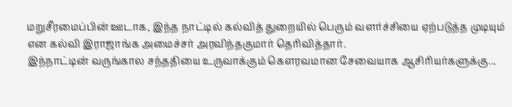மறுசீரமைப்பின் ஊடாக, இந்த நாட்டில் கல்வித் துறையில் பெரும் வளர்ச்சியை ஏற்படுத்த முடியும் என கல்வி இராஜாங்க அமைச்சர் அரவிந்தகுமார் தெரிவித்தார்.
இந்நாட்டின் வருங்கால சந்ததியை உருவாக்கும் கௌரவமான சேவையாக ஆசிரியர்களுக்கு...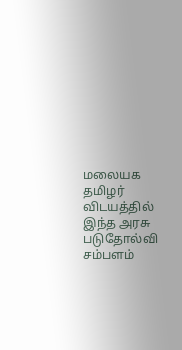மலையக தமிழர் விடயத்தில் இந்த அரசு படுதோல்வி
சம்பளம்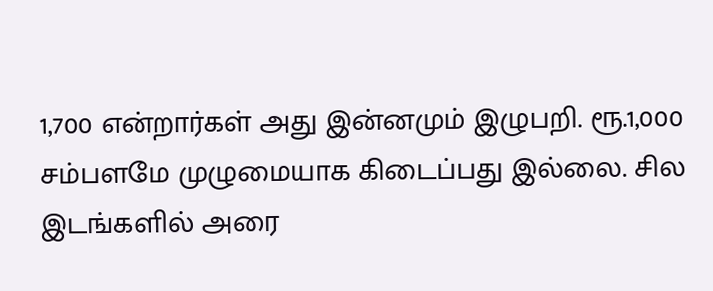1,700 என்றார்கள் அது இன்னமும் இழுபறி. ரூ.1,000 சம்பளமே முழுமையாக கிடைப்பது இல்லை. சில இடங்களில் அரை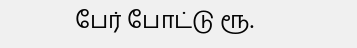பேர் போட்டு ரூ.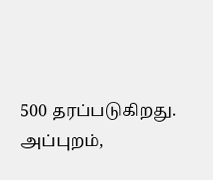500 தரப்படுகிறது. அப்புறம்,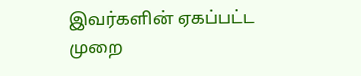இவர்களின் ஏகப்பட்ட முறை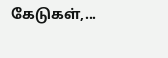கேடுகள்,...